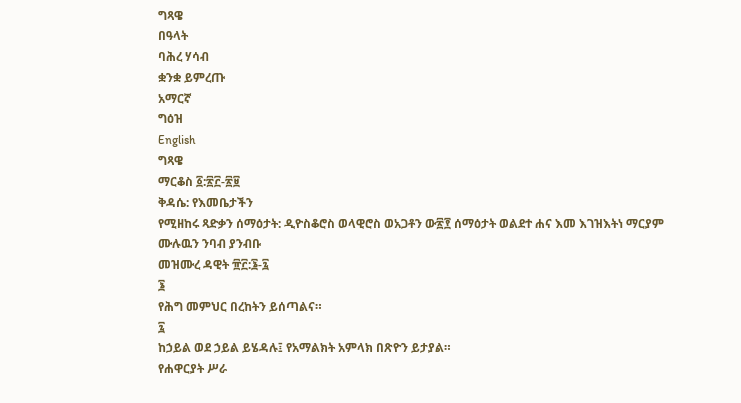ግጻዌ
በዓላት
ባሕረ ሃሳብ
ቋንቋ ይምረጡ
አማርኛ
ግዕዝ
English
ግጻዌ
ማርቆስ ፩:፳፫-፳፱
ቅዳሴ: የእመቤታችን
የሚዘከሩ ጻድቃን ሰማዕታት: ዲዮስቆሮስ ወላዊሮስ ወአጋቶን ው፳፻ ሰማዕታት ወልደተ ሐና እመ እገዝእትነ ማርያም
ሙሉዉን ንባብ ያንብቡ
መዝሙረ ዳዊት ፹፫:፮-፯
፮
የሕግ መምህር በረከትን ይሰጣልና።
፯
ከኃይል ወደ ኃይል ይሄዳሉ፤ የአማልክት አምላክ በጽዮን ይታያል።
የሐዋርያት ሥራ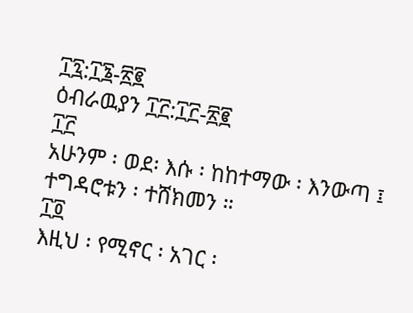፲፯:፲፮-፳፪
ዕብራዉያን ፲፫:፲፫-፳፪
፲፫
አሁንም ፡ ወደ፡ እሱ ፡ ከከተማው ፡ እንውጣ ፤ ተግዳሮቱን ፡ ተሸክመን ።
፲፬
እዚህ ፡ የሚኖር ፡ አገር ፡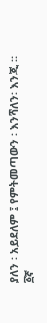ያለን ፡ አይደለም ፤ የምትመጣውን ፡ እንሻለን፡ እንጂ ።
፩ኛ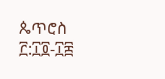ጴጥሮስ ፫:፲፬-፲፰